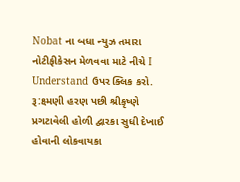Nobat ના બધા ન્યુઝ તમારા નોટીફીકેસન મેળવવા માટે નીચે I Understand ઉપર ક્લિક કરો.
રૂ:ક્ષ્મણી હરણ પછી શ્રીકૃષ્ણે પ્રગટાવેલી હોળી દ્વારકા સુધી દેખાઈ હોવાની લોકવાયકા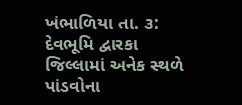ખંભાળિયા તા. ૩: દેવભૂમિ દ્વારકા જિલ્લામાં અનેક સ્થળે પાંડવોના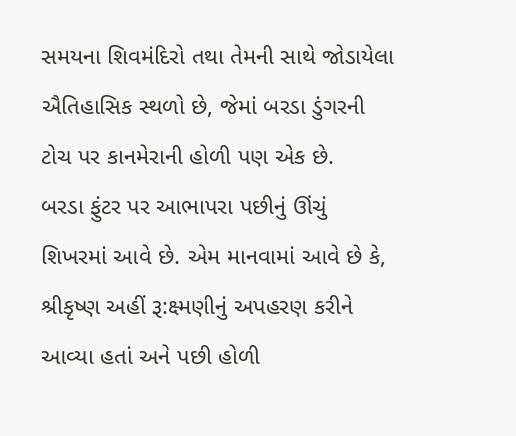સમયના શિવમંદિરો તથા તેમની સાથે જોડાયેલા ઐતિહાસિક સ્થળો છે, જેમાં બરડા ડુંગરની ટોચ પર કાનમેરાની હોળી પણ એક છે.
બરડા ફુંટર પર આભાપરા પછીનું ઊંચું શિખરમાં આવે છે. એમ માનવામાં આવે છે કે, શ્રીકૃષ્ણ અહીં રૂ:ક્ષ્મણીનું અપહરણ કરીને આવ્યા હતાં અને પછી હોળી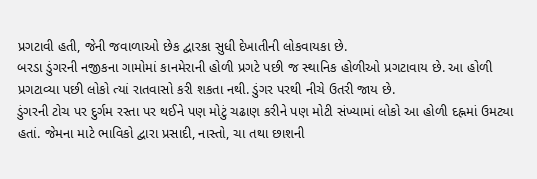પ્રગટાવી હતી, જેની જવાળાઓ છેક દ્વારકા સુધી દેખાતીની લોકવાયકા છે.
બરડા ડુંગરની નજીકના ગામોમાં કાનમેરાની હોળી પ્રગટે પછી જ સ્થાનિક હોળીઓ પ્રગટાવાય છે. આ હોળી પ્રગટાવ્યા પછી લોકો ત્યાં રાતવાસો કરી શકતા નથી. ડુંગર પરથી નીચે ઉતરી જાય છે.
ડુંગરની ટોચ પર દુર્ગમ રસ્તા પર થઈને પણ મોટું ચઢાણ કરીને પણ મોટી સંખ્યામાં લોકો આ હોળી દહ્નમાં ઉમટ્યા હતાં. જેમના માટે ભાવિકો દ્વારા પ્રસાદી, નાસ્તો, ચા તથા છાશની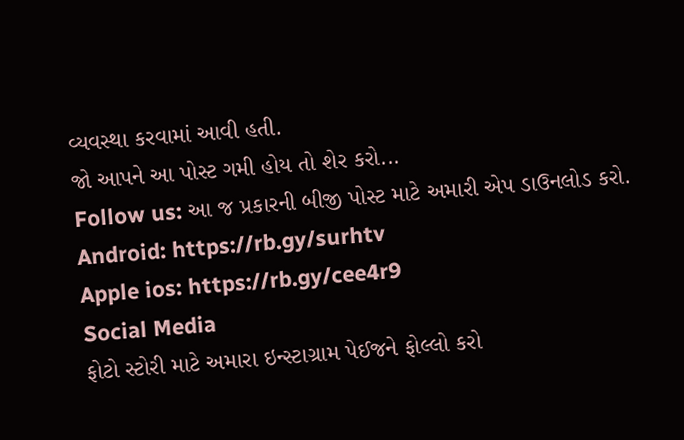વ્યવસ્થા કરવામાં આવી હતી.
જો આપને આ પોસ્ટ ગમી હોય તો શેર કરો...
Follow us: આ જ પ્રકારની બીજી પોસ્ટ માટે અમારી એપ ડાઉનલોડ કરો.
Android: https://rb.gy/surhtv
Apple ios: https://rb.gy/cee4r9
Social Media
ફોટો સ્ટોરી માટે અમારા ઇન્સ્ટાગ્રામ પેઈજને ફોલ્લો કરો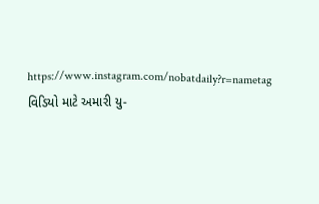https://www.instagram.com/nobatdaily?r=nametag
વિડિયો માટે અમારી યુ-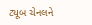ટ્યૂબ ચેનલને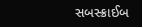સબસ્ક્રાઈબ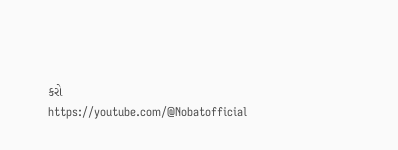કરો
https://youtube.com/@Nobatofficial